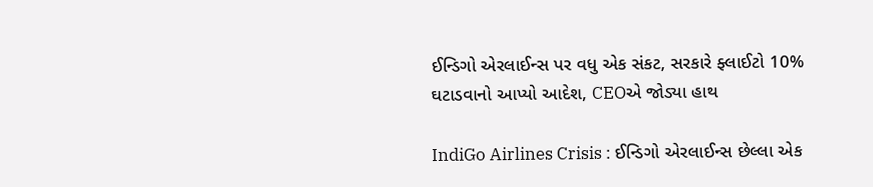ઈન્ડિગો એરલાઈન્સ પર વધુ એક સંકટ, સરકારે ફ્લાઈટો 10% ઘટાડવાનો આપ્યો આદેશ, CEOએ જોડ્યા હાથ

IndiGo Airlines Crisis : ઈન્ડિગો એરલાઈન્સ છેલ્લા એક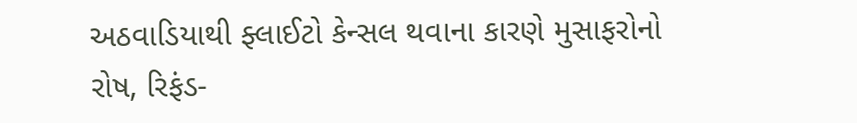અઠવાડિયાથી ફ્લાઈટો કેન્સલ થવાના કારણે મુસાફરોનો રોષ, રિફંડ-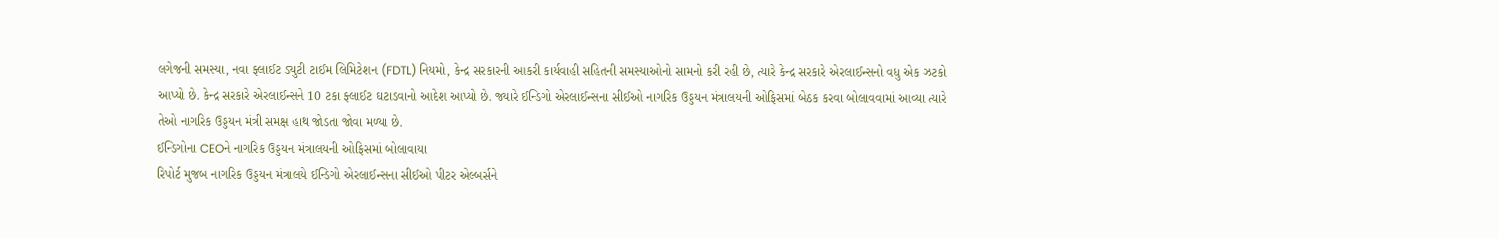લગેજની સમસ્યા, નવા ફ્લાઈટ ડ્યુટી ટાઈમ લિમિટેશન (FDTL) નિયમો, કેન્દ્ર સરકારની આકરી કાર્યવાહી સહિતની સમસ્યાઓનો સામનો કરી રહી છે, ત્યારે કેન્દ્ર સરકારે એરલાઈન્સનો વધુ એક ઝટકો આપ્યો છે. કેન્દ્ર સરકારે એરલાઈન્સને 10 ટકા ફ્લાઈટ ઘટાડવાનો આદેશ આપ્યો છે. જ્યારે ઈન્ડિગો એરલાઈન્સના સીઈઓ નાગરિક ઉડ્ડયન મંત્રાલયની ઓફિસમાં બેઠક કરવા બોલાવવામાં આવ્યા ત્યારે તેઓ નાગરિક ઉડ્ડયન મંત્રી સમક્ષ હાથ જોડતા જોવા મળ્યા છે.
ઈન્ડિગોના CEOને નાગરિક ઉડ્ડયન મંત્રાલયની ઓફિસમાં બોલાવાયા
રિપોર્ટ મુજબ નાગરિક ઉડ્ડયન મંત્રાલયે ઈન્ડિગો એરલાઈન્સના સીઈઓ પીટર એલ્બર્સને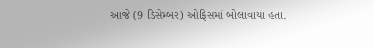આજે (9 ડિસેમ્બર) ઓફિસમાં બોલાવાયા હતા.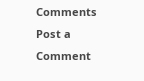Comments
Post a Comment